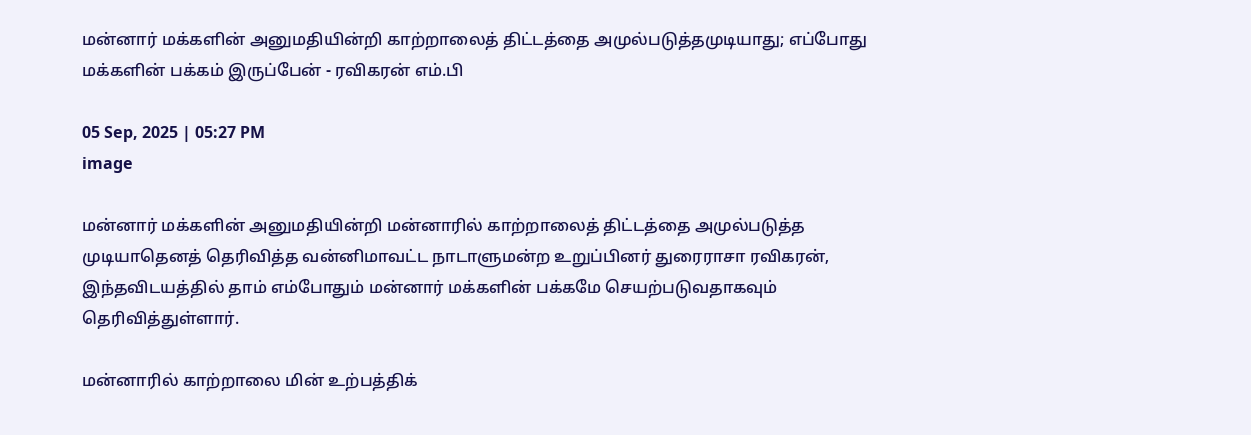மன்னார் மக்களின் அனுமதியின்றி காற்றாலைத் திட்டத்தை அமுல்படுத்தமுடியாது; எப்போது மக்களின் பக்கம் இருப்பேன் - ரவிகரன் எம்.பி

05 Sep, 2025 | 05:27 PM
image

மன்னார் மக்களின் அனுமதியின்றி மன்னாரில் காற்றாலைத் திட்டத்தை அமுல்படுத்த முடியாதெனத் தெரிவித்த வன்னிமாவட்ட நாடாளுமன்ற உறுப்பினர் துரைராசா ரவிகரன், இந்தவிடயத்தில் தாம் எம்போதும் மன்னார் மக்களின் பக்கமே செயற்படுவதாகவும் தெரிவித்துள்ளார்.

மன்னாரில் காற்றாலை மின் உற்பத்திக்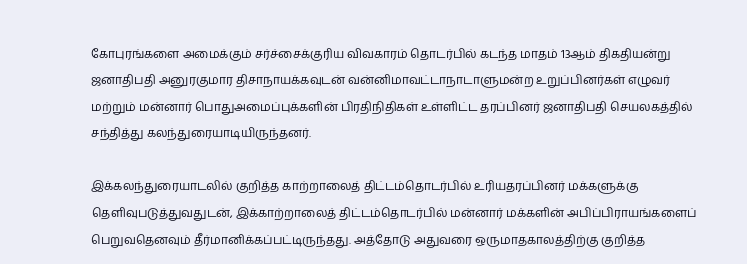கோபுரங்களை அமைக்கும் சர்ச்சைக்குரிய விவகாரம் தொடர்பில் கடந்த மாதம் 13ஆம் திகதியன்று ஜனாதிபதி அனுரகுமார திசாநாயக்கவுடன் வன்னிமாவட்டாநாடாளுமன்ற உறுப்பினர்கள் எழுவர் மற்றும் மன்னார் பொதுஅமைப்புக்களின் பிரதிநிதிகள் உள்ளிட்ட தரப்பினர் ஜனாதிபதி செயலகத்தில் சந்தித்து கலந்துரையாடியிருந்தனர்.

இக்கலந்துரையாடலில் குறித்த காற்றாலைத் திட்டம்தொடர்பில் உரியதரப்பினர் மக்களுக்கு தெளிவுபடுத்துவதுடன், இக்காற்றாலைத் திட்டம்தொடர்பில் மன்னார் மக்களின் அபிப்பிராயங்களைப் பெறுவதெனவும் தீர்மானிக்கப்பட்டிருந்தது. அத்தோடு அதுவரை ஒருமாதகாலத்திற்கு குறித்த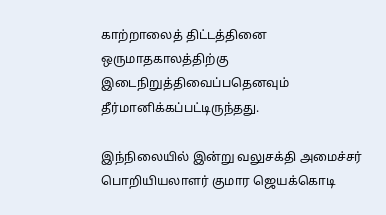காற்றாலைத் திட்டத்தினை ஒருமாதகாலத்திற்கு இடைநிறுத்திவைப்பதெனவும் தீர்மானிக்கப்பட்டிருந்தது.

இந்நிலையில் இன்று வலுசக்தி அமைச்சர் பொறியியலாளர் குமார ஜெயக்கொடி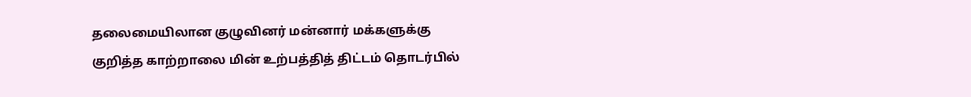தலைமையிலான குழுவினர் மன்னார் மக்களுக்கு குறித்த காற்றாலை மின் உற்பத்தித் திட்டம் தொடர்பில்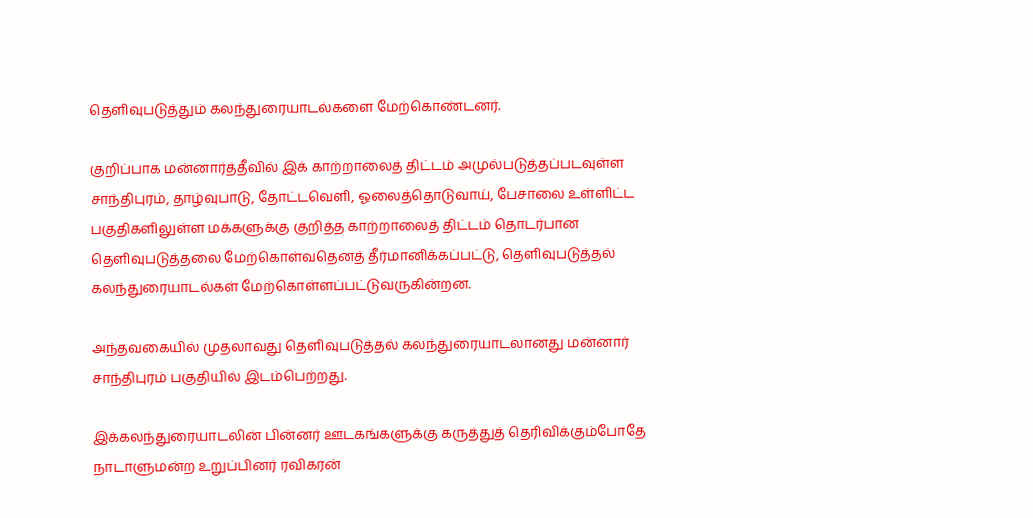தெளிவுபடுத்தும் கலந்துரையாடல்களை மேற்கொண்டனர்.

குறிப்பாக மன்னார்த்தீவில் இக் காற்றாலைத் திட்டம் அமுல்படுத்தப்படவுள்ள சாந்திபுரம், தாழ்வுபாடு, தோட்டவெளி, ஓலைத்தொடுவாய், பேசாலை உள்ளிட்ட பகுதிகளிலுள்ள மக்களுக்கு குறித்த காற்றாலைத் திட்டம் தொடர்பான தெளிவுபடுத்தலை மேற்கொள்வதெனத் தீர்மானிக்கப்பட்டு, தெளிவுபடுத்தல் கலந்துரையாடல்கள் மேற்கொள்ளப்பட்டுவருகின்றன.

அந்தவகையில் முதலாவது தெளிவுபடுத்தல் கலந்துரையாடலானது மன்னார் சாந்திபுரம் பகுதியில் இடம்பெற்றது.

இக்கலந்துரையாடலின் பின்னர் ஊடகங்களுக்கு கருத்துத் தெரிவிக்கும்போதே நாடாளுமன்ற உறுப்பினர் ரவிகரன்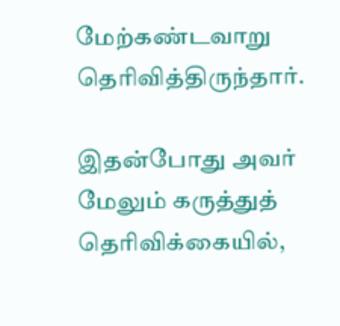மேற்கண்டவாறு தெரிவித்திருந்தார்.

இதன்போது அவர் மேலும் கருத்துத் தெரிவிக்கையில்,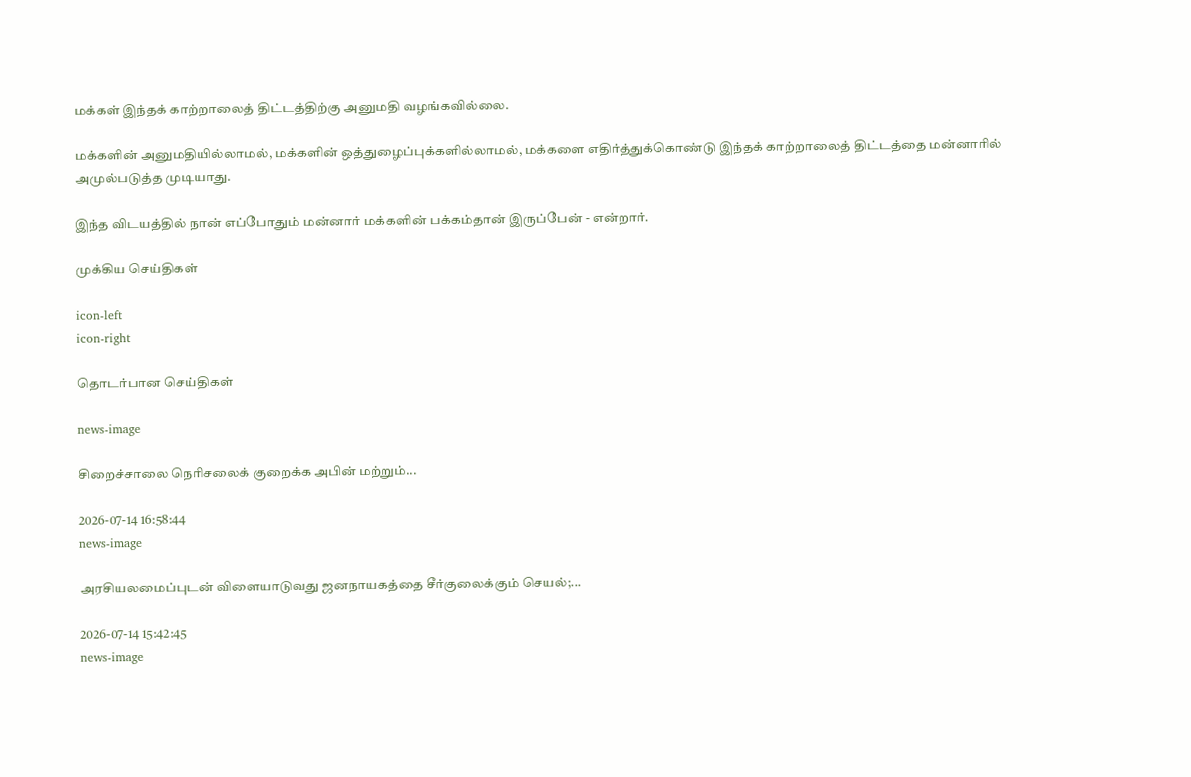மக்கள் இந்தக் காற்றாலைத் திட்டத்திற்கு அனுமதி வழங்கவில்லை.

மக்களின் அனுமதியில்லாமல், மக்களின் ஒத்துழைப்புக்களில்லாமல், மக்களை எதிர்த்துக்கொண்டு இந்தக் காற்றாலைத் திட்டத்தை மன்னாரில் அமுல்படுத்த முடியாது.

இந்த விடயத்தில் நான் எப்போதும் மன்னார் மக்களின் பக்கம்தான் இருப்பேன் - என்றார்.

முக்கிய செய்திகள்

icon-left
icon-right

தொடர்பான செய்திகள்

news-image

சிறைச்சாலை நெரிசலைக் குறைக்க அபின் மற்றும்...

2026-07-14 16:58:44
news-image

அரசியலமைப்புடன் விளையாடுவது ஜனநாயகத்தை சீர்குலைக்கும் செயல்;...

2026-07-14 15:42:45
news-image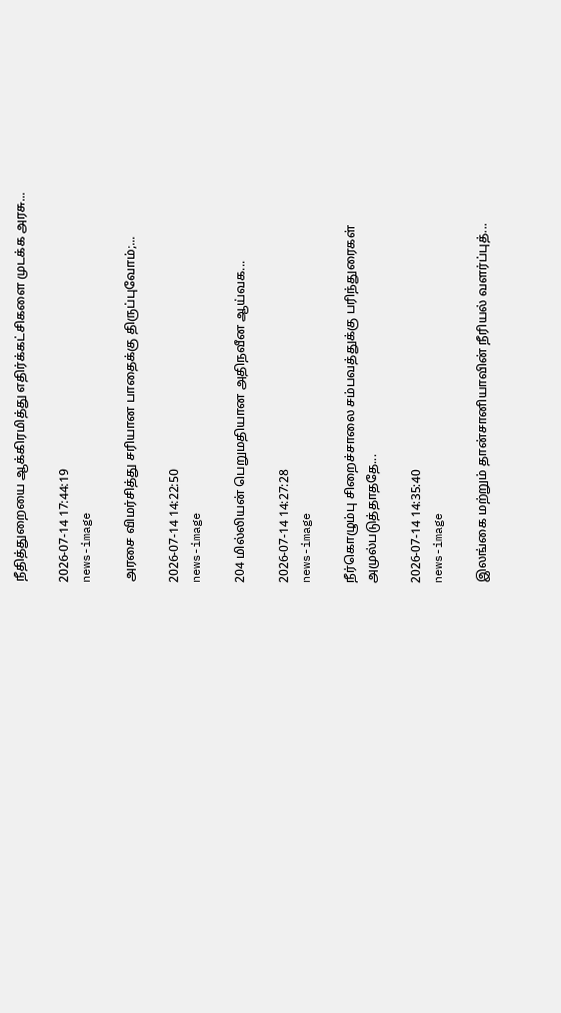நீதித்துறையை ஆக்கிரமித்து எதிர்க்கட்சிகளை முடக்க அரசு...

2026-07-14 17:44:19
news-image

அரசை விமர்சித்து சரியான பாதைக்கு திருப்புவோம்;...

2026-07-14 14:22:50
news-image

204 மில்லியன் பெறுமதியான அதிநவீன ஆய்வக...

2026-07-14 14:27:28
news-image

நீர்கொழும்பு சிறைச்சாலை சம்பவத்துக்கு பரிந்துரைகள் அமுல்படுத்தாததே...

2026-07-14 14:35:40
news-image

இலங்கை மற்றும் தான்சானியாவின் நீரியல் வளர்ப்புத்...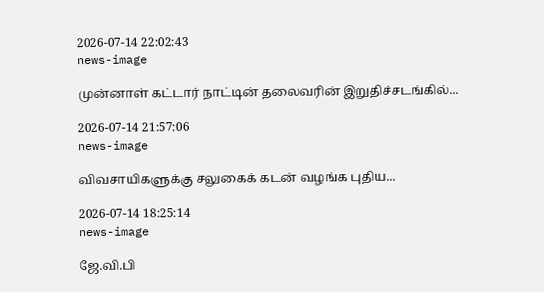2026-07-14 22:02:43
news-image

முன்னாள் கட்டார் நாட்டின் தலைவரின் இறுதிச்சடங்கில்...

2026-07-14 21:57:06
news-image

விவசாயிகளுக்கு சலுகைக் கடன் வழங்க புதிய...

2026-07-14 18:25:14
news-image

ஜே.வி.பி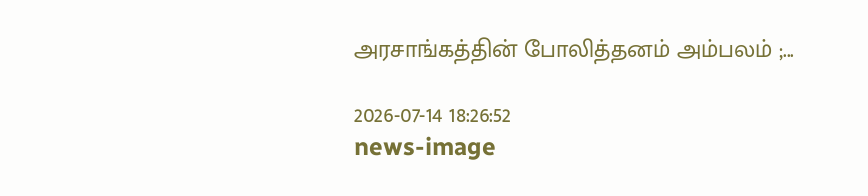அரசாங்கத்தின் போலித்தனம் அம்பலம் ;...

2026-07-14 18:26:52
news-image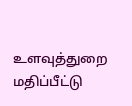உளவுத்துறை மதிப்பீட்டு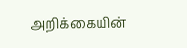அறிக்கையின்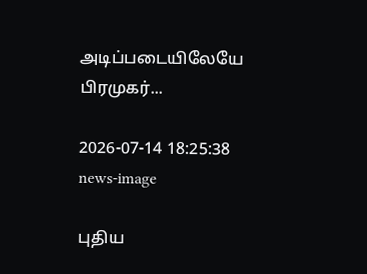அடிப்படையிலேயே பிரமுகர்...

2026-07-14 18:25:38
news-image

புதிய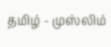தமிழ் - முஸ்லிம்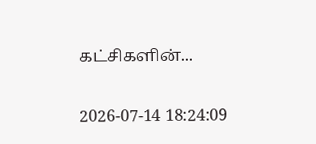கட்சிகளின்...

2026-07-14 18:24:09